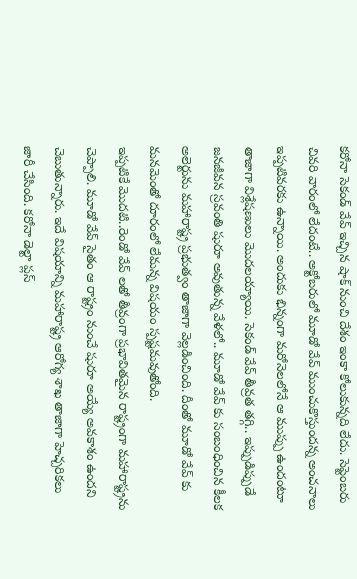కరోనా సెకండ్ వేవ్ ఇచ్చిన షాక్ నుంచి దేశం ఇంకా కోలుకున్నది లేదు. సెప్టెంబరు చివరి వారంలో లేదంటే.. అక్టోబరులో మూడో వేవ్ ముంచుకొస్తుందన్న అంచనాలు ఇప్పటివరకు ఉన్నాయి. అందుకు భిన్నంగా మరోనెలలోనే ఆ ముప్పు ఉందంటూ తాజాగా విశ్లేషణులు మొదలయ్యాయి. సెకండ్ వేవ్ తీవ్రత తగ్గి.. ఇప్పుడిప్పుడే జనజీవన స్రవంతి షురూ అవుతున్న వేళలో.. మూడో వేవ్ కు సంబంధించిన కీలక అలెర్టును మహారాష్ట్ర ప్రభుత్వం తాజాగా వెల్లడించింది. దీంతో మూడో వేవ్ కు మనమెంతో దూరంలో లేమన్న విషయం స్పష్టమవుతోంది.
ఇప్పటికే మొదటి..రెండో వేవ్ లతో తీవ్రంగా ప్రభావితమైన రాష్ట్రంగా మహారాష్ట్రను చెప్పాలి. మూడో వేవ్ సైతం ఆ రాష్ట్రం నుంచే షురూ అయ్యే అవకాశం ఉందని చెబుతున్నారు. ఇదే విషయాన్ని మహారాష్ట్ర ఆరోగ్య శాఖ తాజాగా హెచ్చరికలు జారీ చేసింది. కరోనా డెల్టా ప్లస్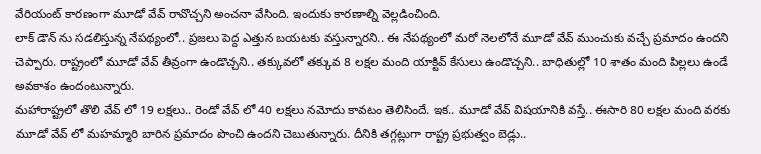వేరియంట్ కారణంగా మూడో వేవ్ రావొచ్చని అంచనా వేసింది. ఇందుకు కారణాల్ని వెల్లడించింది.
లాక్ డౌన్ ను సడలిస్తున్న నేపథ్యంలో.. ప్రజలు పెద్ద ఎత్తున బయటకు వస్తున్నారని.. ఈ నేపథ్యంలో మరో నెలలోనే మూడో వేవ్ ముంచుకు వచ్చే ప్రమాదం ఉందని చెప్పారు. రాష్ట్రంలో మూడో వేవ్ తీవ్రంగా ఉండొచ్చని.. తక్కువలో తక్కువ 8 లక్షల మంది యాక్టివ్ కేసులు ఉండొచ్చని.. బాధితుల్లో 10 శాతం మంది పిల్లలు ఉండే అవకాశం ఉందంటున్నారు.
మహారాష్ట్రలో తొలి వేవ్ లో 19 లక్షలు.. రెండో వేవ్ లో 40 లక్షలు నమోదు కావటం తెలిసిందే. ఇక.. మూడో వేవ్ విషయానికి వస్తే.. ఈసారి 80 లక్షల మంది వరకు మూడో వేవ్ లో మహమ్మారి బారిన ప్రమాదం పొంచి ఉందని చెబుతున్నారు. దీనికి తగ్గట్లుగా రాష్ట్ర ప్రభుత్వం బెడ్లు..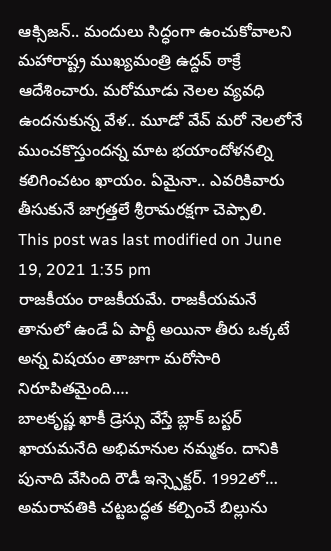ఆక్సిజన్.. మందులు సిద్ధంగా ఉంచుకోవాలని మహారాష్ట్ర ముఖ్యమంత్రి ఉద్దవ్ ఠాక్రే ఆదేశించారు. మరోమూడు నెలల వ్యవధి ఉందనుకున్న వేళ.. మూడో వేవ్ మరో నెలలోనే ముంచకొస్తుందన్న మాట భయాందోళనల్ని కలిగించటం ఖాయం. ఏమైనా.. ఎవరికివారు తీసుకునే జాగ్రత్తలే శ్రీరామరక్షగా చెప్పాలి.
This post was last modified on June 19, 2021 1:35 pm
రాజకీయం రాజకీయమే. రాజకీయమనే తానులో ఉండే ఏ పార్టీ అయినా తీరు ఒక్కటే అన్న విషయం తాజాగా మరోసారి నిరూపితమైంది.…
బాలకృష్ణ ఖాకీ డ్రెస్సు వేస్తే బ్లాక్ బస్టర్ ఖాయమనేది అభిమానుల నమ్మకం. దానికి పునాది వేసింది రౌడీ ఇన్స్పెక్టర్. 1992లో…
అమరావతికి చట్టబద్ధత కల్పించే బిల్లును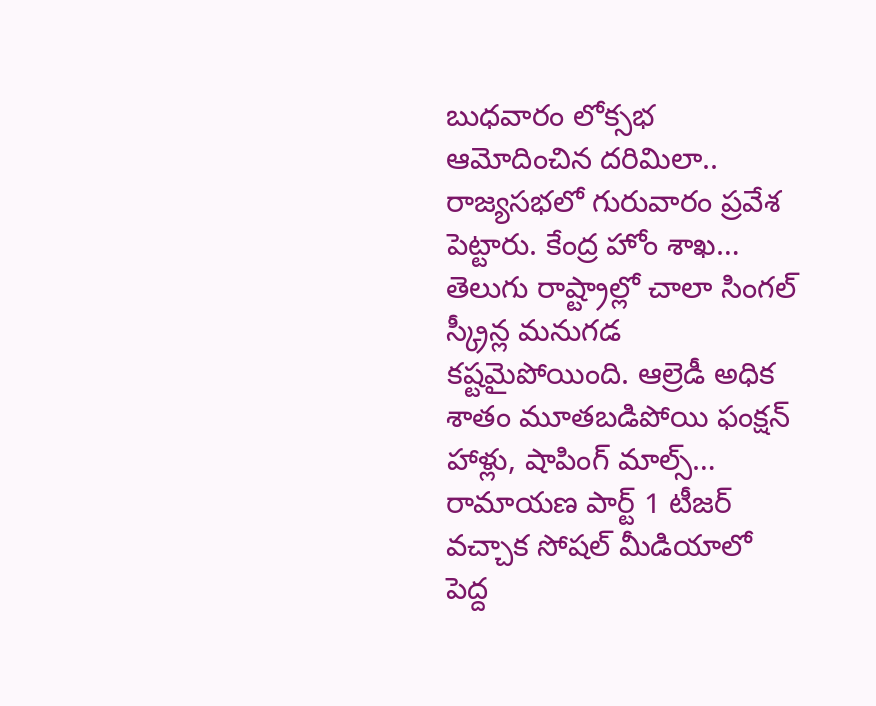బుధవారం లోక్సభ ఆమోదించిన దరిమిలా.. రాజ్యసభలో గురువారం ప్రవేశ పెట్టారు. కేంద్ర హోం శాఖ…
తెలుగు రాష్ట్రాల్లో చాలా సింగల్ స్క్రీన్ల మనుగడ కష్టమైపోయింది. ఆల్రెడీ అధిక శాతం మూతబడిపోయి ఫంక్షన్ హాళ్లు, షాపింగ్ మాల్స్…
రామాయణ పార్ట్ 1 టీజర్ వచ్చాక సోషల్ మీడియాలో పెద్ద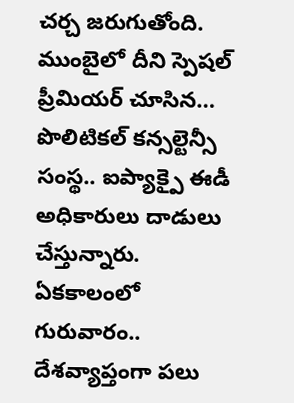చర్చ జరుగుతోంది. ముంబైలో దీని స్పెషల్ ప్రీమియర్ చూసిన…
పొలిటికల్ కన్సల్టెన్సీ సంస్థ.. ఐప్యాక్పై ఈడీ అధికారులు దాడులు చేస్తున్నారు. ఏకకాలంలో గురువారం.. దేశవ్యాప్తంగా పలు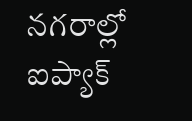నగరాల్లో ఐప్యాక్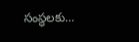సంస్థలకు…